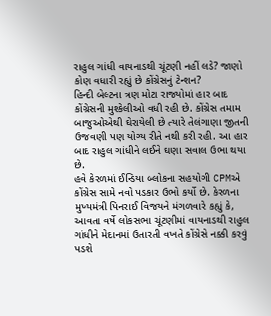રાહુલ ગાંધી વાયનાડથી ચૂંટણી નહીં લડે? જાણો કોણ વધારી રહ્યું છે કોંગ્રેસનું ટેન્શન?
હિન્દી બેલ્ટના ત્રણ મોટા રાજ્યોમાં હાર બાદ કોંગ્રેસની મુશ્કેલીઓ વધી રહી છે. કોંગ્રેસ તમામ બાજુઓએથી ઘેરાયેલી છે ત્યારે તેલંગાણા જીતની ઉજવણી પણ યોગ્ય રીતે નથી કરી રહી. આ હાર બાદ રાહુલ ગાંધીને લઈને ઘણા સવાલ ઉભા થયા છે.
હવે કેરળમાં ઈન્ડિયા બ્લોકના સહયોગી CPMએ કોંગ્રેસ સામે નવો પડકાર ઉભો કર્યો છે. કેરળના મુખ્યમંત્રી પિનરાઈ વિજયને મંગળવારે કહ્યું કે, આવતા વર્ષે લોકસભા ચૂંટણીમાં વાયનાડથી રાહુલ ગાંધીને મેદાનમાં ઉતારતી વખતે કોંગ્રેસે નક્કી કરવું પડશે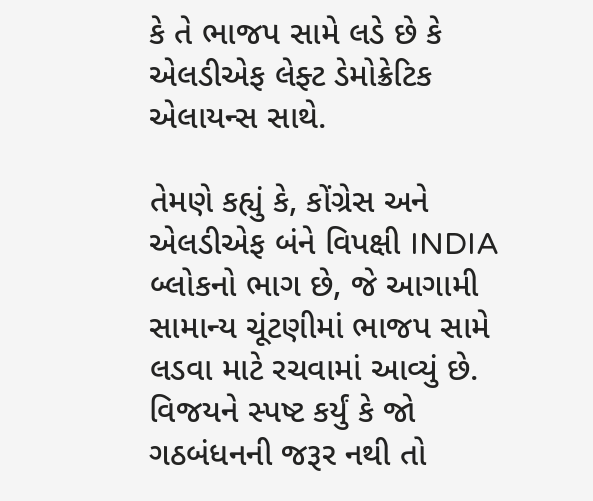કે તે ભાજપ સામે લડે છે કે એલડીએફ લેફ્ટ ડેમોક્રેટિક એલાયન્સ સાથે.

તેમણે કહ્યું કે, કોંગ્રેસ અને એલડીએફ બંને વિપક્ષી INDIA બ્લોકનો ભાગ છે, જે આગામી સામાન્ય ચૂંટણીમાં ભાજપ સામે લડવા માટે રચવામાં આવ્યું છે.
વિજયને સ્પષ્ટ કર્યું કે જો ગઠબંધનની જરૂર નથી તો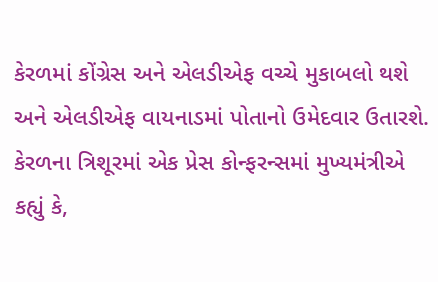કેરળમાં કોંગ્રેસ અને એલડીએફ વચ્ચે મુકાબલો થશે અને એલડીએફ વાયનાડમાં પોતાનો ઉમેદવાર ઉતારશે.
કેરળના ત્રિશૂરમાં એક પ્રેસ કોન્ફરન્સમાં મુખ્યમંત્રીએ કહ્યું કે,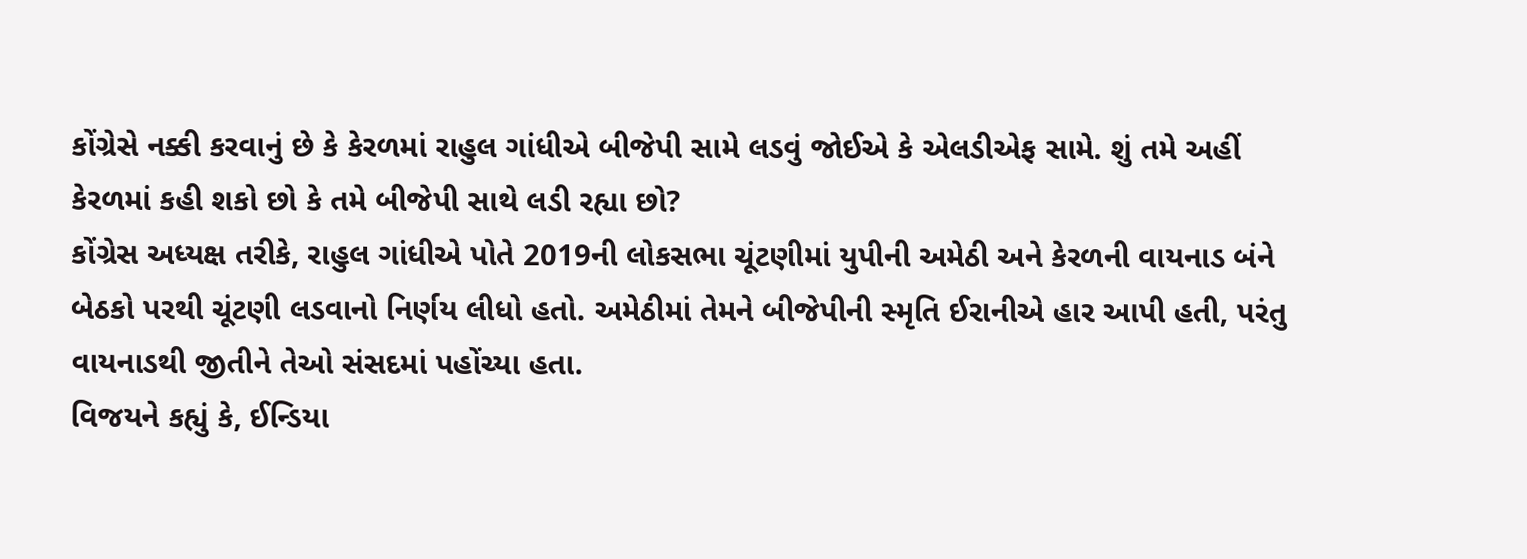કોંગ્રેસે નક્કી કરવાનું છે કે કેરળમાં રાહુલ ગાંધીએ બીજેપી સામે લડવું જોઈએ કે એલડીએફ સામે. શું તમે અહીં કેરળમાં કહી શકો છો કે તમે બીજેપી સાથે લડી રહ્યા છો?
કોંગ્રેસ અધ્યક્ષ તરીકે, રાહુલ ગાંધીએ પોતે 2019ની લોકસભા ચૂંટણીમાં યુપીની અમેઠી અને કેરળની વાયનાડ બંને બેઠકો પરથી ચૂંટણી લડવાનો નિર્ણય લીધો હતો. અમેઠીમાં તેમને બીજેપીની સ્મૃતિ ઈરાનીએ હાર આપી હતી, પરંતુ વાયનાડથી જીતીને તેઓ સંસદમાં પહોંચ્યા હતા.
વિજયને કહ્યું કે, ઈન્ડિયા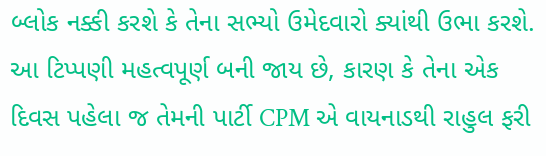બ્લોક નક્કી કરશે કે તેના સભ્યો ઉમેદવારો ક્યાંથી ઉભા કરશે. આ ટિપ્પણી મહત્વપૂર્ણ બની જાય છે, કારણ કે તેના એક દિવસ પહેલા જ તેમની પાર્ટી CPM એ વાયનાડથી રાહુલ ફરી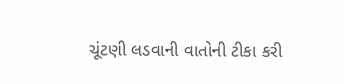ચૂંટણી લડવાની વાતોની ટીકા કરી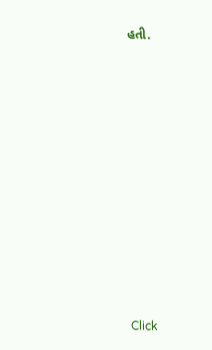હતી.












Click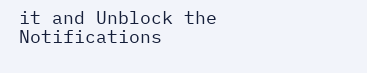it and Unblock the Notifications